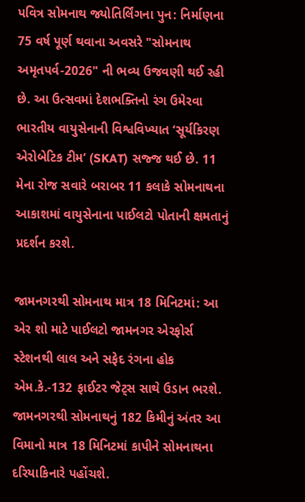પવિત્ર સોમનાથ જ્યોતિર્લિંગના પુન: નિર્માણના 75 વર્ષ પૂર્ણ થવાના અવસરે "સોમનાથ અમૃતપર્વ-2026" ની ભવ્ય ઉજવણી થઈ રહી છે. આ ઉત્સવમાં દેશભક્તિનો રંગ ઉમેરવા ભારતીય વાયુસેનાની વિશ્વવિખ્યાત ‘સૂર્યકિરણ એરોબેટિક ટીમ’ (SKAT) સજ્જ થઈ છે. 11 મેના રોજ સવારે બરાબર 11 કલાકે સોમનાથના આકાશમાં વાયુસેનાના પાઈલટો પોતાની ક્ષમતાનું પ્રદર્શન કરશે.

જામનગરથી સોમનાથ માત્ર 18 મિનિટમાં: આ એર શો માટે પાઈલટો જામનગર એરફોર્સ સ્ટેશનથી લાલ અને સફેદ રંગના હોક એમ.કે.-132 ફાઈટર જેટ્સ સાથે ઉડાન ભરશે. જામનગરથી સોમનાથનું 182 કિમીનું અંતર આ વિમાનો માત્ર 18 મિનિટમાં કાપીને સોમનાથના દરિયાકિનારે પહોંચશે.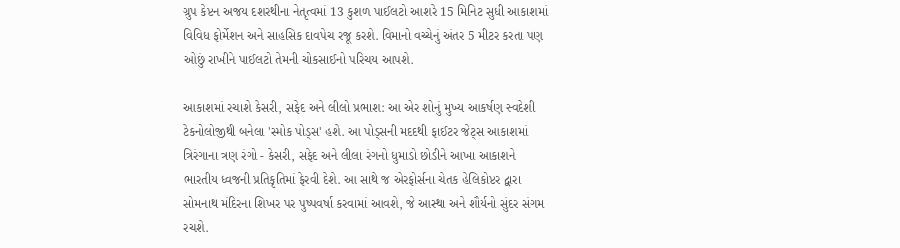ગ્રુપ કેપ્ટન અજય દશરથીના નેતૃત્વમાં 13 કુશળ પાઈલટો આશરે 15 મિનિટ સુધી આકાશમાં વિવિધ ફોર્મેશન અને સાહસિક દાવપેચ રજૂ કરશે. વિમાનો વચ્ચેનું અંતર 5 મીટર કરતા પણ ઓછું રાખીને પાઈલટો તેમની ચોકસાઈનો પરિચય આપશે.

આકાશમાં રચાશે કેસરી, સફેદ અને લીલો પ્રભાશ: આ એર શોનું મુખ્ય આકર્ષણ સ્વદેશી ટેકનોલોજીથી બનેલા 'સ્મોક પોડ્સ' હશે. આ પોડ્સની મદદથી ફાઈટર જેટ્સ આકાશમાં ત્રિરંગાના ત્રણ રંગો - કેસરી, સફેદ અને લીલા રંગનો ધુમાડો છોડીને આખા આકાશને ભારતીય ધ્વજની પ્રતિકૃતિમાં ફેરવી દેશે. આ સાથે જ એરફોર્સના ચેતક હેલિકોપ્ટર દ્વારા સોમનાથ મંદિરના શિખર પર પુષ્પવર્ષા કરવામાં આવશે, જે આસ્થા અને શૌર્યનો સુંદર સંગમ રચશે.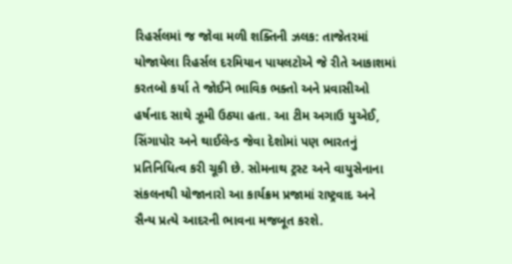રિહર્સલમાં જ જોવા મળી શક્તિની ઝલક: તાજેતરમાં યોજાયેલા રિહર્સલ દરમિયાન પાયલટોએ જે રીતે આકાશમાં કરતબો કર્યા તે જોઈને ભાવિક ભક્તો અને પ્રવાસીઓ હર્ષનાદ સાથે ઝૂમી ઉઠ્યા હતા. આ ટીમ અગાઉ યુએઈ, સિંગાપોર અને થાઈલેન્ડ જેવા દેશોમાં પણ ભારતનું પ્રતિનિધિત્વ કરી ચૂકી છે. સોમનાથ ટ્રસ્ટ અને વાયુસેનાના સંકલનથી યોજાનારો આ કાર્યક્રમ પ્રજામાં રાષ્ટ્રવાદ અને સૈન્ય પ્રત્યે આદરની ભાવના મજબૂત કરશે.